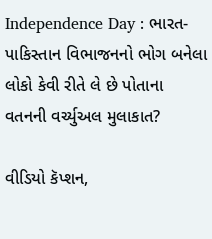Independence Day : ભારત-પાકિસ્તાન વિભાજનનો ભોગ બનેલા લોકો કેવી રીતે લે છે પોતાના વતનની વર્ચ્યુઅલ મુલાકાત?

વીડિયો કૅપ્શન,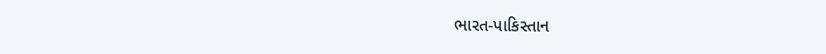ભારત-પાકિસ્તાન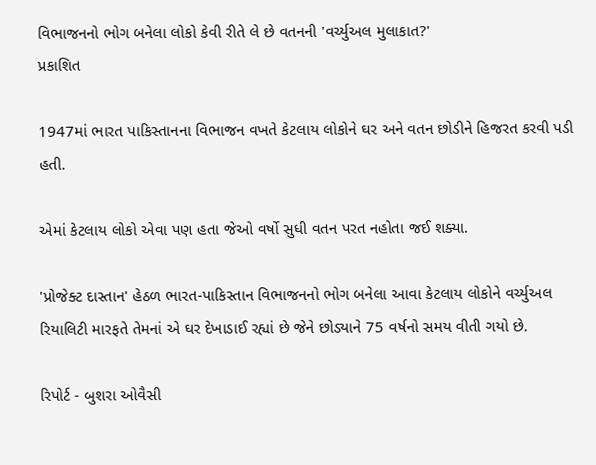વિભાજનનો ભોગ બનેલા લોકો કેવી રીતે લે છે વતનની 'વર્ચ્યુઅલ મુલાકાત?'
પ્રકાશિત

1947માં ભારત પાકિસ્તાનના વિભાજન વખતે કેટલાય લોકોને ઘર અને વતન છોડીને હિજરત કરવી પડી હતી.

એમાં કેટલાય લોકો એવા પણ હતા જેઓ વર્ષો સુધી વતન પરત નહોતા જઈ શક્યા.

'પ્રોજેક્ટ દાસ્તાન' હેઠળ ભારત-પાકિસ્તાન વિભાજનનો ભોગ બનેલા આવા કેટલાય લોકોને વર્ચ્યુઅલ રિયાલિટી મારફતે તેમનાં એ ઘર દેખાડાઈ રહ્યાં છે જેને છોડ્યાને 75 વર્ષનો સમય વીતી ગયો છે.

રિપોર્ટ - બુશરા ઓવૈસી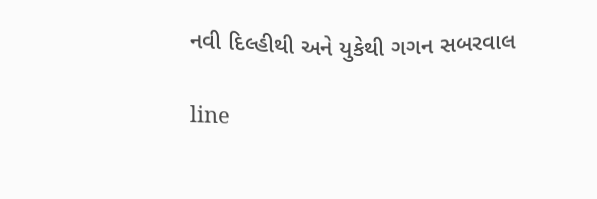નવી દિલ્હીથી અને યુકેથી ગગન સબરવાલ

line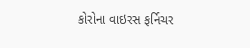કોરોના વાઇરસ ફર્નિચર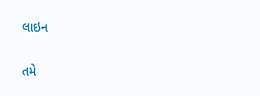લાઇન

તમે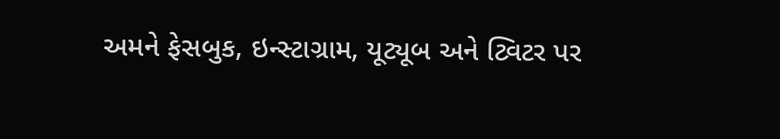અમને ફેસબુક, ઇન્સ્ટાગ્રામ, યૂટ્યૂબ અને ટ્વિટર પર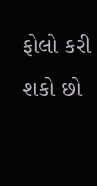ફોલો કરી શકો છો